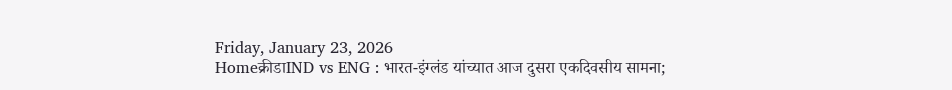Friday, January 23, 2026
Homeक्रीडाIND vs ENG : भारत-इंग्लंड यांच्यात आज दुसरा एकदिवसीय सामना;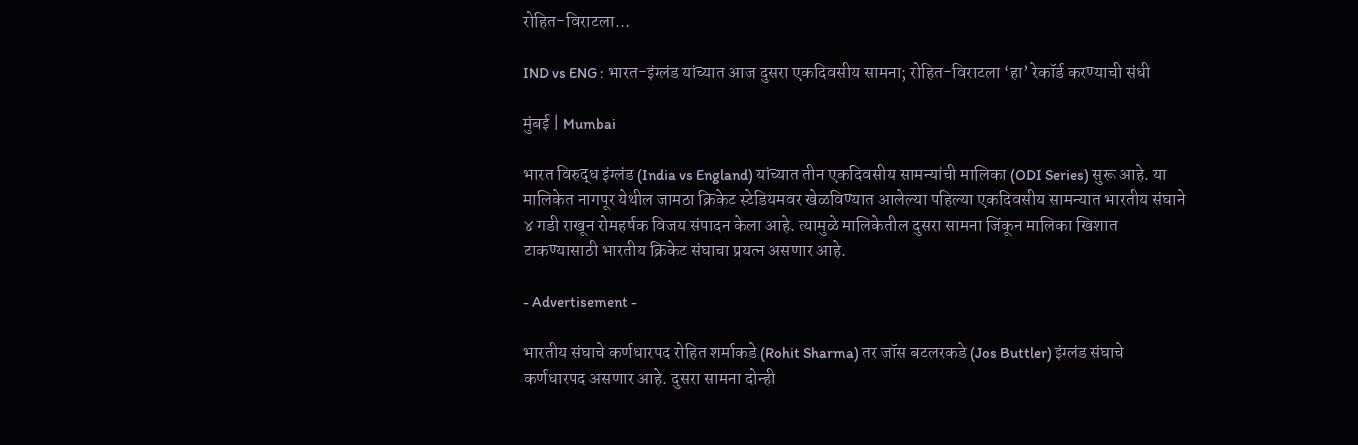रोहित-विराटला...

IND vs ENG : भारत-इंग्लंड यांच्यात आज दुसरा एकदिवसीय सामना; रोहित-विराटला ‘हा’ रेकॉर्ड करण्याची संधी

मुंबई | Mumbai

भारत विरुद्ध इंग्लंड (India vs England) यांच्यात तीन एकदिवसीय सामन्यांची मालिका (ODI Series) सुरू आहे. या मालिकेत नागपूर येथील जामठा क्रिकेट स्टेडियमवर खेळविण्यात आलेल्या पहिल्या एकदिवसीय सामन्यात भारतीय संघाने ४ गडी राखून रोमहर्षक विजय संपादन केला आहे. त्यामुळे मालिकेतील दुसरा सामना जिंकून मालिका खिशात टाकण्यासाठी भारतीय क्रिकेट संघाचा प्रयत्न असणार आहे.

- Advertisement -

भारतीय संघाचे कर्णधारपद रोहित शर्माकडे (Rohit Sharma) तर जॉस बटलरकडे (Jos Buttler) इंग्लंड संघाचे कर्णधारपद असणार आहे. दुसरा सामना दोन्ही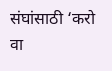संघांसाठी ‘करो वा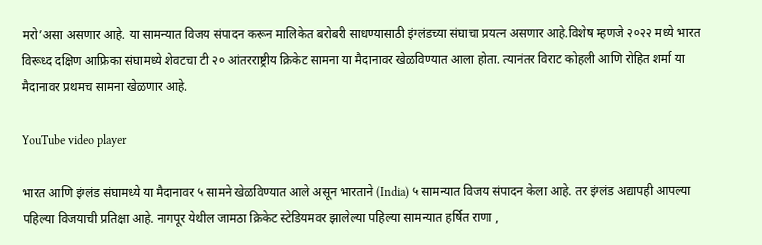मरो’असा असणार आहे. या सामन्यात विजय संपादन करून मालिकेत बरोबरी साधण्यासाठी इंग्लंडच्या संघाचा प्रयत्न असणार आहे.विशेष म्हणजे २०२२ मध्ये भारत विरूध्द दक्षिण आफ्रिका संघामध्ये शेवटचा टी २० आंतरराष्ट्रीय क्रिकेट सामना या मैदानावर खेळविण्यात आला होता. त्यानंतर विराट कोहली आणि रोहित शर्मा या मैदानावर प्रथमच सामना खेळणार आहे.

YouTube video player

भारत आणि इंग्लंड संघामध्ये या मैदानावर ५ सामने खेळविण्यात आले असून भारताने (India) ५ सामन्यात विजय संपादन केला आहे. तर इंग्लंड अद्यापही आपल्या पहिल्या विजयाची प्रतिक्षा आहे. नागपूर येथील जामठा क्रिकेट स्टेडियमवर झालेल्या पहिल्या सामन्यात हर्षित राणा ,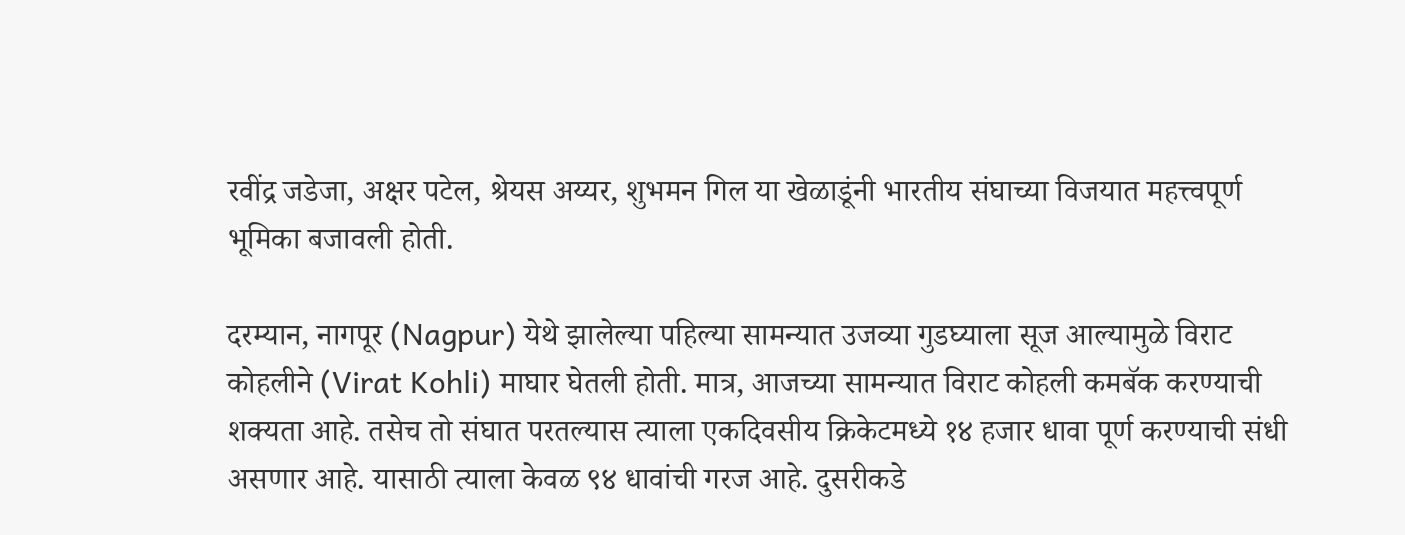रवींद्र जडेजा, अक्षर पटेल, श्रेयस अय्यर, शुभमन गिल या खेळाडूंनी भारतीय संघाच्या विजयात महत्त्वपूर्ण भूमिका बजावली होती.

दरम्यान, नागपूर (Nagpur) येथे झालेल्या पहिल्या सामन्यात उजव्या गुडघ्याला सूज आल्यामुळे विराट कोहलीने (Virat Kohli) माघार घेतली होती. मात्र, आजच्या सामन्यात विराट कोहली कमबॅक करण्याची शक्यता आहे. तसेच तो संघात परतल्यास त्याला एकदिवसीय क्रिकेटमध्ये १४ हजार धावा पूर्ण करण्याची संधी असणार आहे. यासाठी त्याला केवळ ९४ धावांची गरज आहे. दुसरीकडे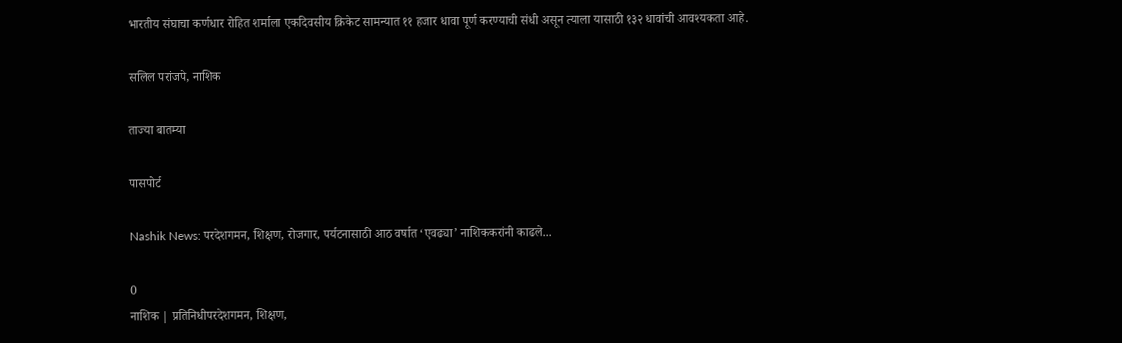भारतीय संघाचा कर्णधार रोहित शर्माला एकदिवसीय क्रिकेट सामन्यात ११ हजार धावा पूर्ण करण्याची संधी असून त्याला यासाठी १३२ धावांची आवश्यकता आहे.

सलिल परांजपे, नाशिक

ताज्या बातम्या

पासपोर्ट

Nashik News: परदेशगमन, शिक्षण, रोजगार, पर्यटनासाठी आठ वर्षात ‘एवढ्या’ नाशिककरांनी काढले...

0
नाशिक | प्रतिनिधीपरदेशगमन, शिक्षण,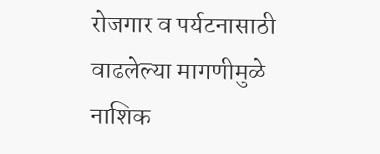रोजगार व पर्यटनासाठी वाढलेल्या मागणीमुळे नाशिक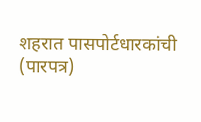शहरात पासपोर्टधारकांची (पारपत्र)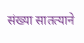संख्या सातत्याने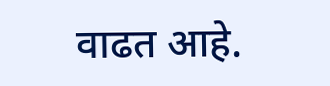वाढत आहे.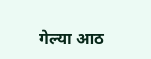गेल्या आठ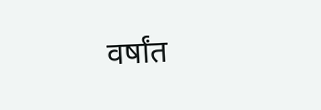वर्षांत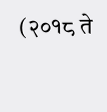(२०१८ ते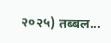२०२५) तब्बल...